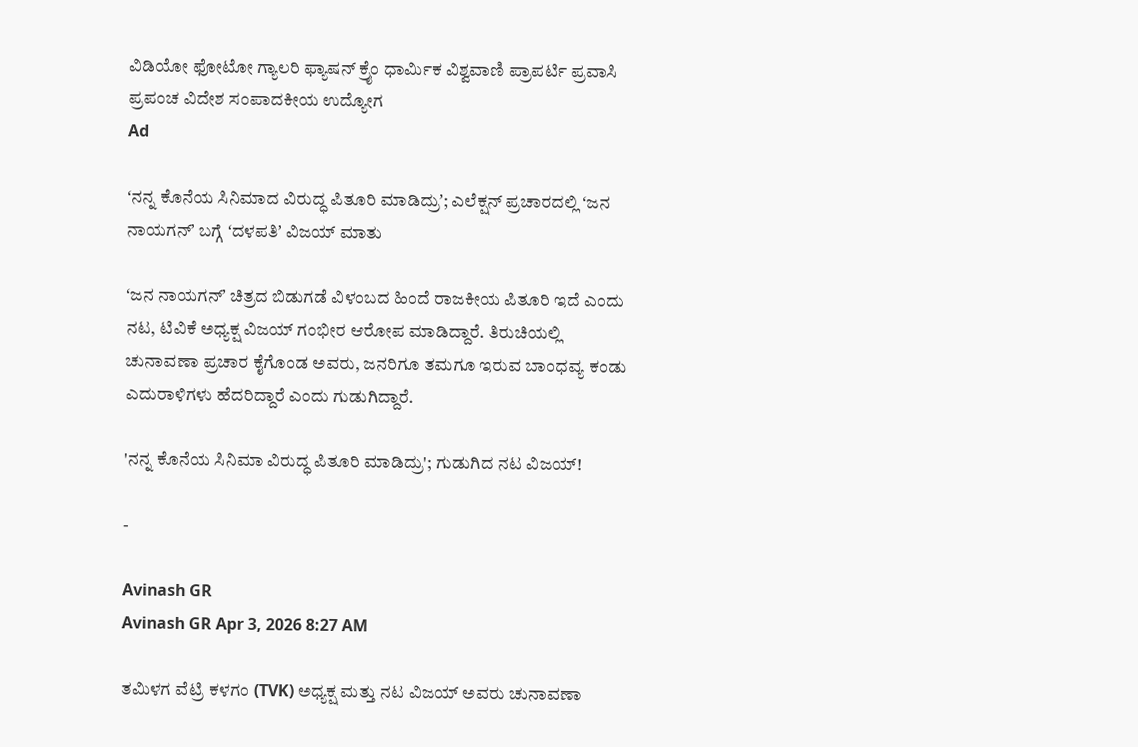ವಿಡಿಯೋ ಫೋಟೋ ಗ್ಯಾಲರಿ ಫ್ಯಾಷನ್ ಕ್ರೈಂ ಧಾರ್ಮಿಕ ವಿಶ್ವವಾಣಿ ಪ್ರಾಪರ್ಟಿ ಪ್ರವಾಸಿ ಪ್ರಪಂಚ ವಿದೇಶ ಸಂಪಾದಕೀಯ ಉದ್ಯೋಗ
Ad

ʻನನ್ನ ಕೊನೆಯ ಸಿನಿಮಾದ ವಿರುದ್ಧ ಪಿತೂರಿ ಮಾಡಿದ್ರುʼ; ಎಲೆಕ್ಷನ್‌ ಪ್ರಚಾರದಲ್ಲಿ ʻಜನ ನಾಯಗನ್‌ʼ ಬಗ್ಗೆ ʻದಳಪತಿʼ ವಿಜಯ್‌ ಮಾತು

ʻಜನ ನಾಯಗನ್‌ʼ ಚಿತ್ರದ ಬಿಡುಗಡೆ ವಿಳಂಬದ ಹಿಂದೆ ರಾಜಕೀಯ ಪಿತೂರಿ ಇದೆ ಎಂದು ನಟ, ಟಿವಿಕೆ ಅಧ್ಯಕ್ಷ ವಿಜಯ್ ಗಂಭೀರ ಆರೋಪ ಮಾಡಿದ್ದಾರೆ. ತಿರುಚಿಯಲ್ಲಿ ಚುನಾವಣಾ ಪ್ರಚಾರ ಕೈಗೊಂಡ ಅವರು, ಜನರಿಗೂ ತಮಗೂ ಇರುವ ಬಾಂಧವ್ಯ ಕಂಡು ಎದುರಾಳಿಗಳು ಹೆದರಿದ್ದಾರೆ ಎಂದು ಗುಡುಗಿದ್ದಾರೆ.

'ನನ್ನ ಕೊನೆಯ ಸಿನಿಮಾ ವಿರುದ್ಧ ಪಿತೂರಿ ಮಾಡಿದ್ರು'; ಗುಡುಗಿದ ನಟ ವಿಜಯ್!

-

Avinash GR
Avinash GR Apr 3, 2026 8:27 AM

ತಮಿಳಗ ವೆಟ್ರಿ ಕಳಗಂ (TVK) ಅಧ್ಯಕ್ಷ ಮತ್ತು ನಟ ವಿಜಯ್ ಅವರು ಚುನಾವಣಾ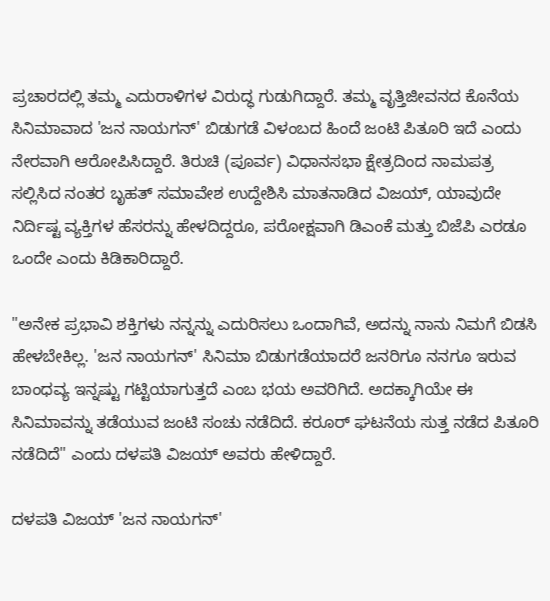ಪ್ರಚಾರದಲ್ಲಿ ತಮ್ಮ ಎದುರಾಳಿಗಳ ವಿರುದ್ಧ ಗುಡುಗಿದ್ದಾರೆ. ತಮ್ಮ ವೃತ್ತಿಜೀವನದ ಕೊನೆಯ ಸಿನಿಮಾವಾದ 'ಜನ ನಾಯಗನ್' ಬಿಡುಗಡೆ ವಿಳಂಬದ ಹಿಂದೆ ಜಂಟಿ ಪಿತೂರಿ ಇದೆ ಎಂದು ನೇರವಾಗಿ ಆರೋಪಿಸಿದ್ದಾರೆ. ತಿರುಚಿ (ಪೂರ್ವ) ವಿಧಾನಸಭಾ ಕ್ಷೇತ್ರದಿಂದ ನಾಮಪತ್ರ ಸಲ್ಲಿಸಿದ ನಂತರ ಬೃಹತ್ ಸಮಾವೇಶ ಉದ್ದೇಶಿಸಿ ಮಾತನಾಡಿದ ವಿಜಯ್, ಯಾವುದೇ ನಿರ್ದಿಷ್ಟ ವ್ಯಕ್ತಿಗಳ ಹೆಸರನ್ನು ಹೇಳದಿದ್ದರೂ, ಪರೋಕ್ಷವಾಗಿ ಡಿಎಂಕೆ ಮತ್ತು ಬಿಜೆಪಿ ಎರಡೂ ಒಂದೇ ಎಂದು ಕಿಡಿಕಾರಿದ್ದಾರೆ.

"ಅನೇಕ ಪ್ರಭಾವಿ ಶಕ್ತಿಗಳು ನನ್ನನ್ನು ಎದುರಿಸಲು ಒಂದಾಗಿವೆ, ಅದನ್ನು ನಾನು ನಿಮಗೆ ಬಿಡಸಿ ಹೇಳಬೇಕಿಲ್ಲ. 'ಜನ ನಾಯಗನ್' ಸಿನಿಮಾ ಬಿಡುಗಡೆಯಾದರೆ ಜನರಿಗೂ ನನಗೂ ಇರುವ ಬಾಂಧವ್ಯ ಇನ್ನಷ್ಟು ಗಟ್ಟಿಯಾಗುತ್ತದೆ ಎಂಬ ಭಯ ಅವರಿಗಿದೆ. ಅದಕ್ಕಾಗಿಯೇ ಈ ಸಿನಿಮಾವನ್ನು ತಡೆಯುವ ಜಂಟಿ ಸಂಚು ನಡೆದಿದೆ. ಕರೂರ್ ಘಟನೆಯ ಸುತ್ತ ನಡೆದ ಪಿತೂರಿ ನಡೆದಿದೆ" ಎಂದು ದಳಪತಿ ವಿಜಯ್‌ ಅವರು ಹೇಳಿದ್ದಾರೆ.

ದಳಪತಿ ವಿಜಯ್ 'ಜನ ನಾಯಗನ್'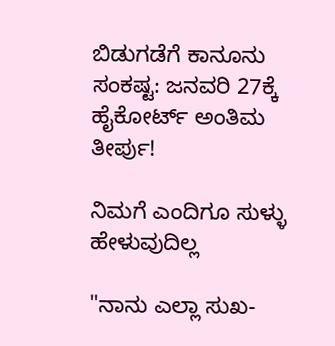ಬಿಡುಗಡೆಗೆ ಕಾನೂನು ಸಂಕಷ್ಟ: ಜನವರಿ 27ಕ್ಕೆ ಹೈಕೋರ್ಟ್ ಅಂತಿಮ ತೀರ್ಪು!

ನಿಮಗೆ ಎಂದಿಗೂ ಸುಳ್ಳು ಹೇಳುವುದಿಲ್ಲ

"ನಾನು ಎಲ್ಲಾ ಸುಖ-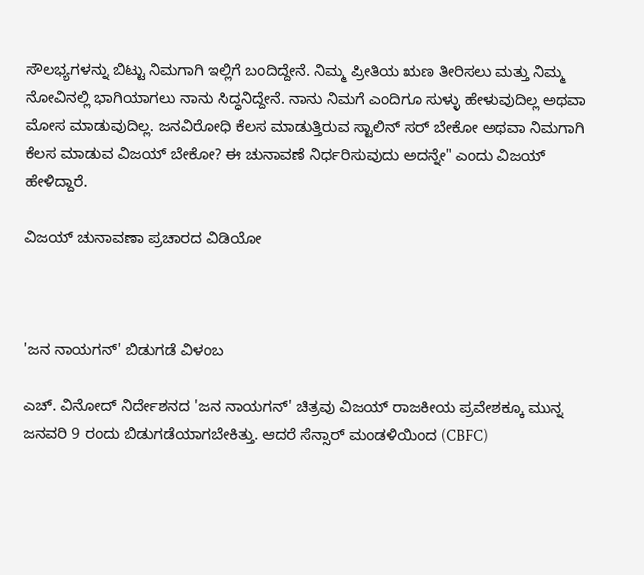ಸೌಲಭ್ಯಗಳನ್ನು ಬಿಟ್ಟು ನಿಮಗಾಗಿ ಇಲ್ಲಿಗೆ ಬಂದಿದ್ದೇನೆ. ನಿಮ್ಮ ಪ್ರೀತಿಯ ಋಣ ತೀರಿಸಲು ಮತ್ತು ನಿಮ್ಮ ನೋವಿನಲ್ಲಿ ಭಾಗಿಯಾಗಲು ನಾನು ಸಿದ್ಧನಿದ್ದೇನೆ. ನಾನು ನಿಮಗೆ ಎಂದಿಗೂ ಸುಳ್ಳು ಹೇಳುವುದಿಲ್ಲ ಅಥವಾ ಮೋಸ ಮಾಡುವುದಿಲ್ಲ. ಜನವಿರೋಧಿ ಕೆಲಸ ಮಾಡುತ್ತಿರುವ ಸ್ಟಾಲಿನ್ ಸರ್ ಬೇಕೋ ಅಥವಾ ನಿಮಗಾಗಿ ಕೆಲಸ ಮಾಡುವ ವಿಜಯ್ ಬೇಕೋ? ಈ ಚುನಾವಣೆ ನಿರ್ಧರಿಸುವುದು ಅದನ್ನೇ" ಎಂದು ವಿಜಯ್‌ ಹೇಳಿದ್ದಾರೆ.

ವಿಜಯ್‌ ಚುನಾವಣಾ ಪ್ರಚಾರದ ವಿಡಿಯೋ



'ಜನ ನಾಯಗನ್' ಬಿಡುಗಡೆ ವಿಳಂಬ

ಎಚ್. ವಿನೋದ್ ನಿರ್ದೇಶನದ 'ಜನ ನಾಯಗನ್' ಚಿತ್ರವು ವಿಜಯ್ ರಾಜಕೀಯ ಪ್ರವೇಶಕ್ಕೂ ಮುನ್ನ ಜನವರಿ 9 ರಂದು ಬಿಡುಗಡೆಯಾಗಬೇಕಿತ್ತು. ಆದರೆ ಸೆನ್ಸಾರ್ ಮಂಡಳಿಯಿಂದ (CBFC)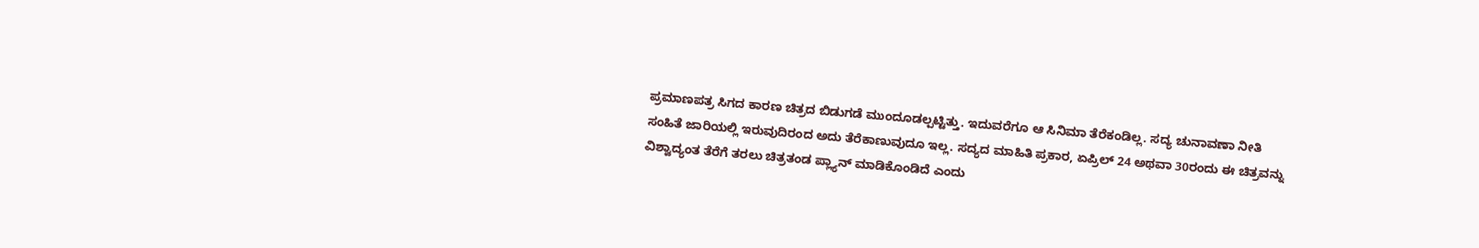ಪ್ರಮಾಣಪತ್ರ ಸಿಗದ ಕಾರಣ ಚಿತ್ರದ ಬಿಡುಗಡೆ ಮುಂದೂಡಲ್ಪಟ್ಟಿತ್ತು. ಇದುವರೆಗೂ ಆ ಸಿನಿಮಾ ತೆರೆಕಂಡಿಲ್ಲ. ಸದ್ಯ ಚುನಾವಣಾ ನೀತಿ ಸಂಹಿತೆ ಜಾರಿಯಲ್ಲಿ ಇರುವುದಿರಂದ ಅದು ತೆರೆಕಾಣುವುದೂ ಇಲ್ಲ. ಸದ್ಯದ ಮಾಹಿತಿ ಪ್ರಕಾರ, ಏಪ್ರಿಲ್‌ 24 ಅಥವಾ 30ರಂದು ಈ ಚಿತ್ರವನ್ನು ವಿಶ್ವಾದ್ಯಂತ ತೆರೆಗೆ ತರಲು ಚಿತ್ರತಂಡ ಪ್ಲ್ಯಾನ್‌ ಮಾಡಿಕೊಂಡಿದೆ ಎಂದು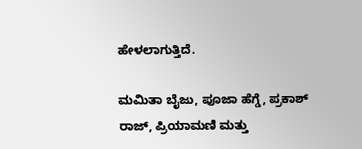ಹೇಳಲಾಗುತ್ತಿದೆ.

ಮಮಿತಾ ಬೈಜು, ಪೂಜಾ ಹೆಗ್ಡೆ, ಪ್ರಕಾಶ್‌ ರಾಜ್‌, ಪ್ರಿಯಾಮಣಿ ಮತ್ತು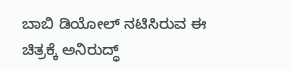ಬಾಬಿ ಡಿಯೋಲ್ ನಟಿಸಿರುವ ಈ ಚಿತ್ರಕ್ಕೆ ಅನಿರುದ್ಧ್‌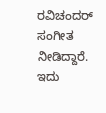ರವಿಚಂದರ್‌ ಸಂಗೀತ ನೀಡಿದ್ದಾರೆ. ಇದು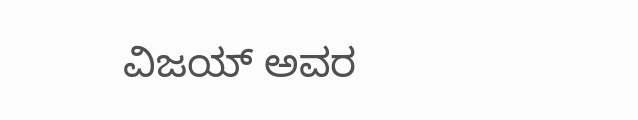ವಿಜಯ್‌ ಅವರ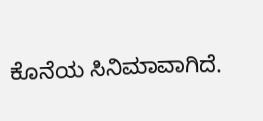ಕೊನೆಯ ಸಿನಿಮಾವಾಗಿದೆ.